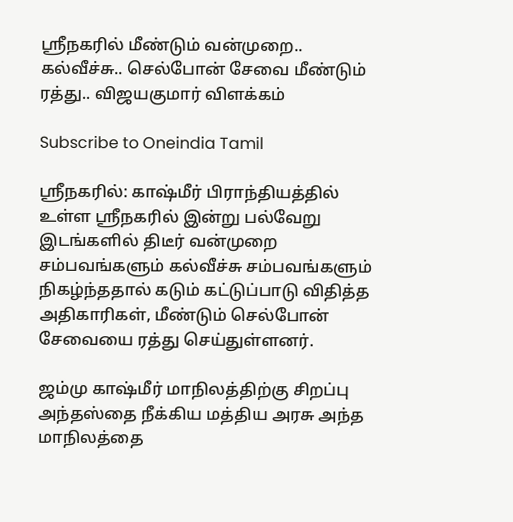ஸ்ரீநகரில் மீண்டும் வன்முறை.. கல்வீச்சு.. செல்போன் சேவை மீண்டும் ரத்து.. விஜயகுமார் விளக்கம்

Subscribe to Oneindia Tamil

ஸ்ரீநகரில்: காஷ்மீர் பிராந்தியத்தில் உள்ள ஸ்ரீநகரில் இன்று பல்வேறு இடங்களில் திடீர் வன்முறை சம்பவங்களும் கல்வீச்சு சம்பவங்களும் நிகழ்ந்ததால் கடும் கட்டுப்பாடு விதித்த அதிகாரிகள், மீண்டும் செல்போன் சேவையை ரத்து செய்துள்ளனர்.

ஜம்மு காஷ்மீர் மாநிலத்திற்கு சிறப்பு அந்தஸ்தை நீக்கிய மத்திய அரசு அந்த மாநிலத்தை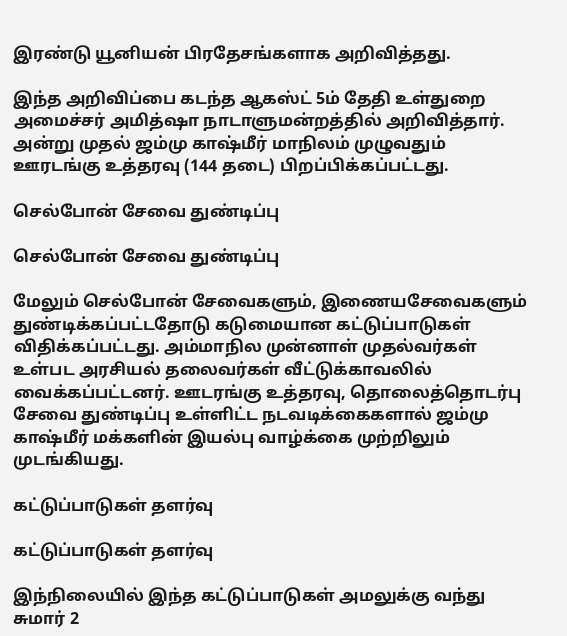இரண்டு யூனியன் பிரதேசங்களாக அறிவித்தது.

இந்த அறிவிப்பை கடந்த ஆகஸ்ட் 5ம் தேதி உள்துறை அமைச்சர் அமித்ஷா நாடாளுமன்றத்தில் அறிவித்தார். அன்று முதல் ஜம்மு காஷ்மீர் மாநிலம் முழுவதும் ஊரடங்கு உத்தரவு (144 தடை) பிறப்பிக்கப்பட்டது.

செல்போன் சேவை துண்டிப்பு

செல்போன் சேவை துண்டிப்பு

மேலும் செல்போன் சேவைகளும், இணையசேவைகளும் துண்டிக்கப்பட்டதோடு கடுமையான கட்டுப்பாடுகள் விதிக்கப்பட்டது. அம்மாநில முன்னாள் முதல்வர்கள் உள்பட அரசியல் தலைவர்கள் வீட்டுக்காவலில் வைக்கப்பட்டனர். ஊடரங்கு உத்தரவு, தொலைத்தொடர்பு சேவை துண்டிப்பு உள்ளிட்ட நடவடிக்கைகளால் ஜம்மு காஷ்மீர் மக்களின் இயல்பு வாழ்க்கை முற்றிலும் முடங்கியது.

கட்டுப்பாடுகள் தளர்வு

கட்டுப்பாடுகள் தளர்வு

இந்நிலையில் இந்த கட்டுப்பாடுகள் அமலுக்கு வந்து சுமார் 2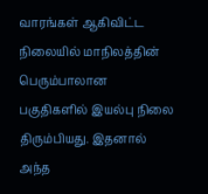வாரங்கள் ஆகிவிட்ட நிலையில் மாநிலத்தின் பெரும்பாலான பகுதிகளில் இயல்பு நிலை திரும்பியது. இதனால் அந்த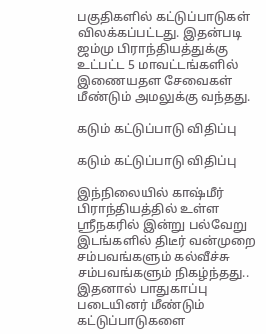பகுதிகளில் கட்டுப்பாடுகள் விலக்கப்பட்டது. இதன்படி ஜம்மு பிராந்தியத்துக்கு உட்பட்ட 5 மாவட்டங்களில் இணையதள சேவைகள் மீண்டும் அமலுக்கு வந்தது.

கடும் கட்டுப்பாடு விதிப்பு

கடும் கட்டுப்பாடு விதிப்பு

இந்நிலையில் காஷ்மீர் பிராந்தியத்தில் உள்ள ஸ்ரீநகரில் இன்று பல்வேறு இடங்களில் திடீர் வன்முறை சம்பவங்களும் கல்வீச்சு சம்பவங்களும் நிகழ்ந்தது.. இதனால் பாதுகாப்பு படையினர் மீண்டும் கட்டுப்பாடுகளை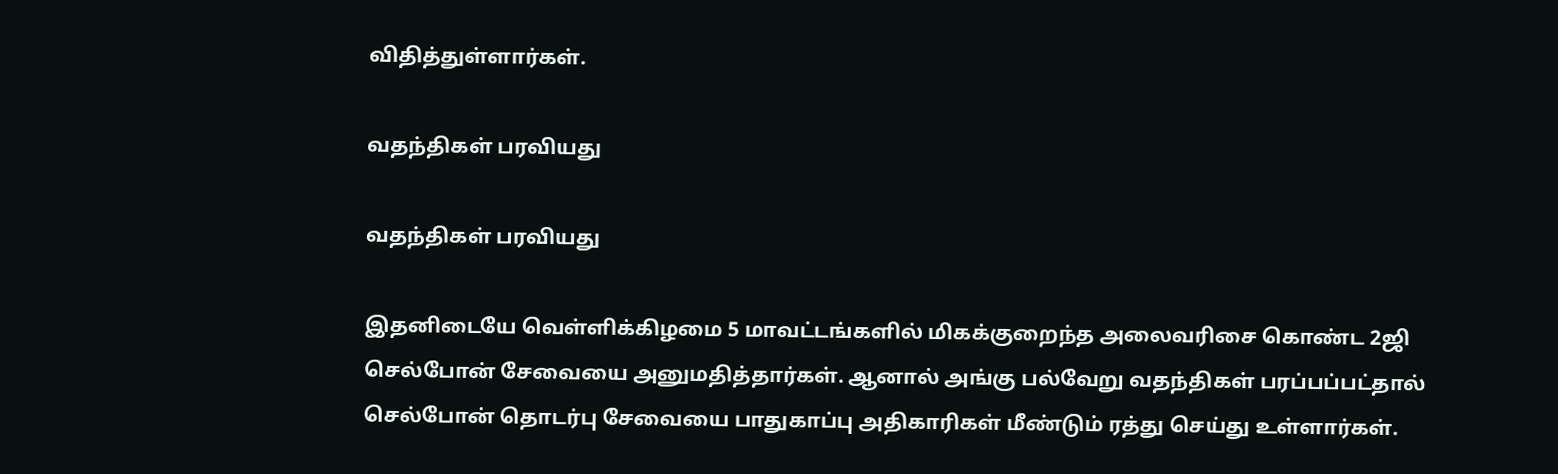விதித்துள்ளார்கள்.

வதந்திகள் பரவியது

வதந்திகள் பரவியது

இதனிடையே வெள்ளிக்கிழமை 5 மாவட்டங்களில் மிகக்குறைந்த அலைவரிசை கொண்ட 2ஜி செல்போன் சேவையை அனுமதித்தார்கள். ஆனால் அங்கு பல்வேறு வதந்திகள் பரப்பப்பட்தால் செல்போன் தொடர்பு சேவையை பாதுகாப்பு அதிகாரிகள் மீண்டும் ரத்து செய்து உள்ளார்கள்.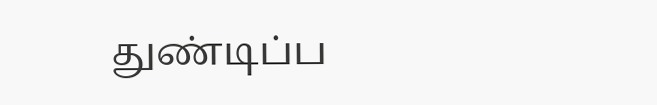துண்டிப்ப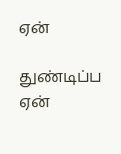ஏன்

துண்டிப்ப ஏன்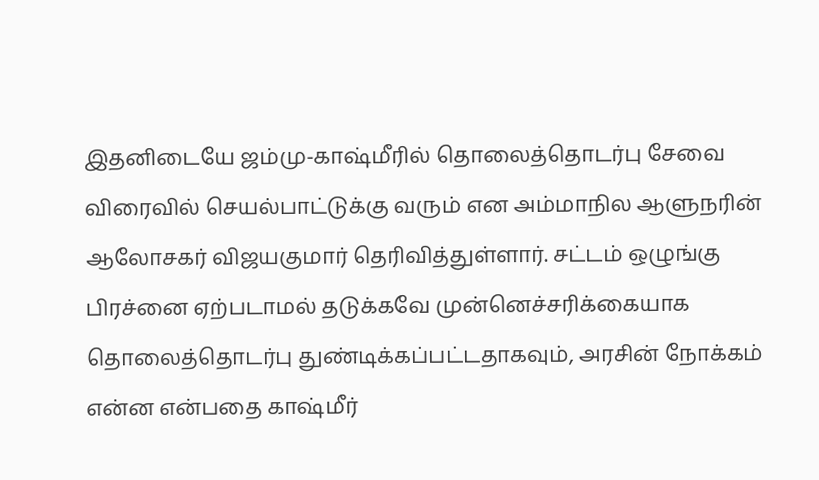இதனிடையே ஜம்மு-காஷ்மீரில் தொலைத்தொடர்பு சேவை விரைவில் செயல்பாட்டுக்கு வரும் என அம்மாநில ஆளுநரின் ஆலோசகர் விஜயகுமார் தெரிவித்துள்ளார். சட்டம் ஒழுங்கு பிரச்னை ஏற்படாமல் தடுக்கவே முன்னெச்சரிக்கையாக தொலைத்தொடர்பு துண்டிக்கப்பட்டதாகவும், அரசின் நோக்கம் என்ன என்பதை காஷ்மீர்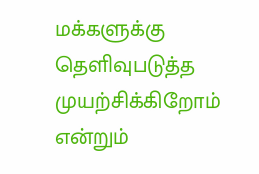மக்களுக்கு தெளிவுபடுத்த முயற்சிக்கிறோம் என்றும்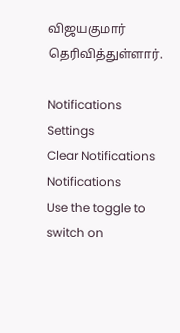விஜயகுமார் தெரிவித்துள்ளார்.

Notifications
Settings
Clear Notifications
Notifications
Use the toggle to switch on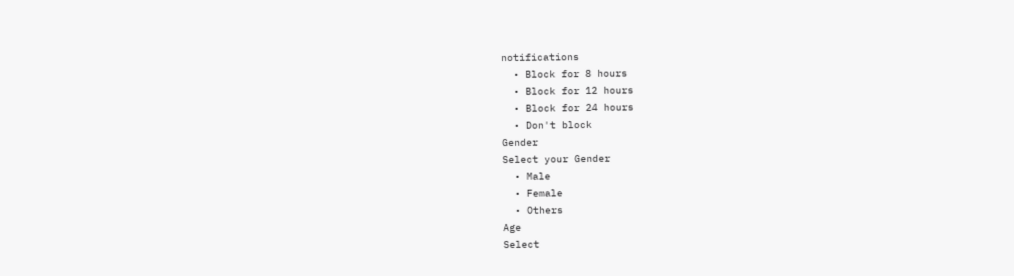notifications
  • Block for 8 hours
  • Block for 12 hours
  • Block for 24 hours
  • Don't block
Gender
Select your Gender
  • Male
  • Female
  • Others
Age
Select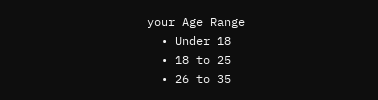your Age Range
  • Under 18
  • 18 to 25
  • 26 to 35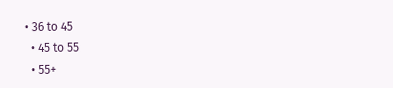• 36 to 45
  • 45 to 55
  • 55+